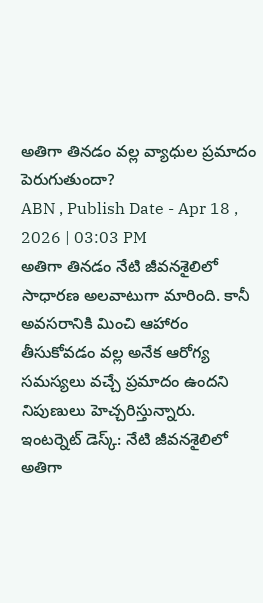అతిగా తినడం వల్ల వ్యాధుల ప్రమాదం పెరుగుతుందా?
ABN , Publish Date - Apr 18 , 2026 | 03:03 PM
అతిగా తినడం నేటి జీవనశైలిలో సాధారణ అలవాటుగా మారింది. కానీ అవసరానికి మించి ఆహారం తీసుకోవడం వల్ల అనేక ఆరోగ్య సమస్యలు వచ్చే ప్రమాదం ఉందని నిపుణులు హెచ్చరిస్తున్నారు.
ఇంటర్నెట్ డెస్క్: నేటి జీవనశైలిలో అతిగా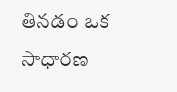తినడం ఒక సాధారణ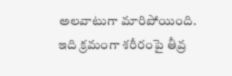అలవాటుగా మారిపోయింది. ఇది క్రమంగా శరీరంపై తీవ్ర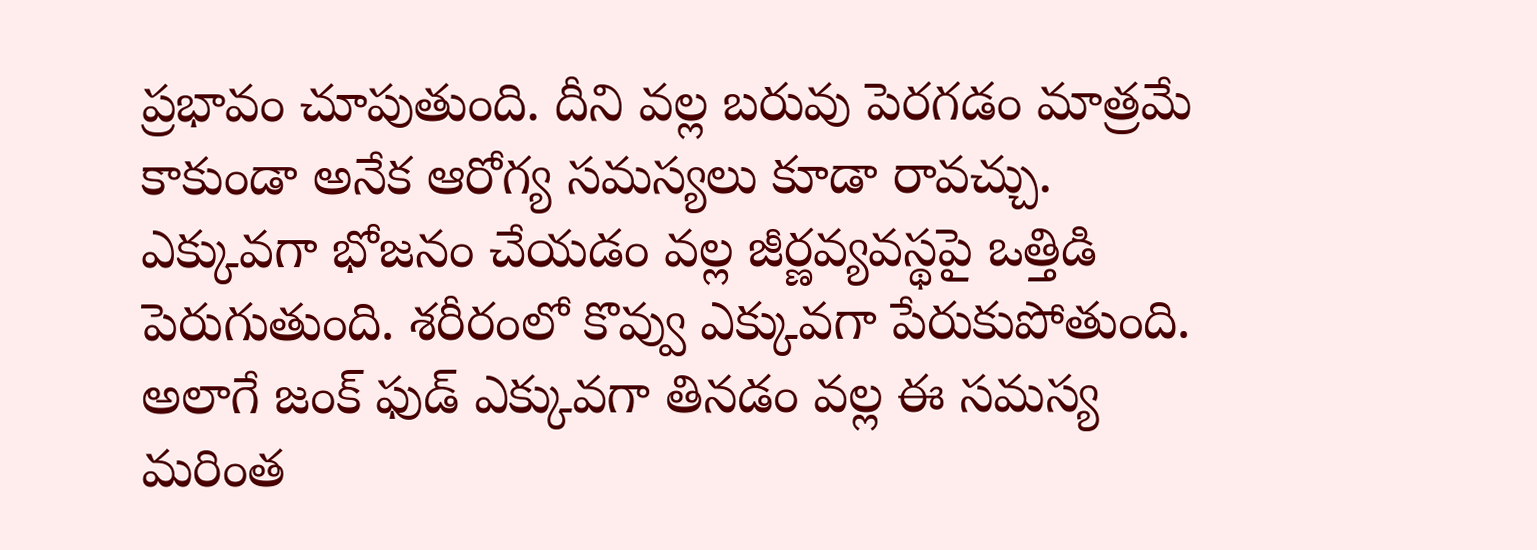ప్రభావం చూపుతుంది. దీని వల్ల బరువు పెరగడం మాత్రమే కాకుండా అనేక ఆరోగ్య సమస్యలు కూడా రావచ్చు.
ఎక్కువగా భోజనం చేయడం వల్ల జీర్ణవ్యవస్థపై ఒత్తిడి పెరుగుతుంది. శరీరంలో కొవ్వు ఎక్కువగా పేరుకుపోతుంది. అలాగే జంక్ ఫుడ్ ఎక్కువగా తినడం వల్ల ఈ సమస్య మరింత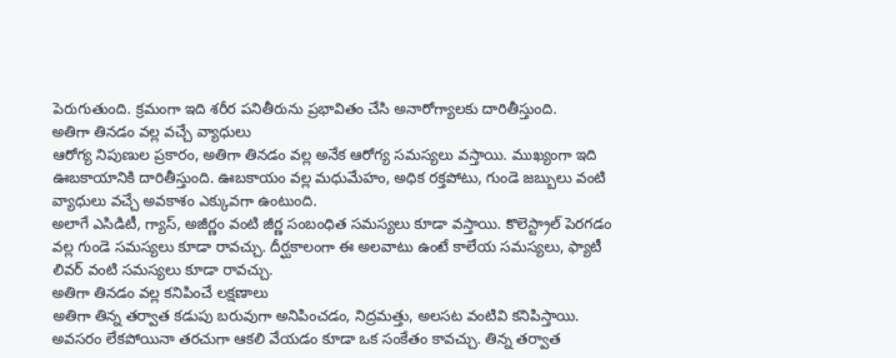పెరుగుతుంది. క్రమంగా ఇది శరీర పనితీరును ప్రభావితం చేసి అనారోగ్యాలకు దారితీస్తుంది.
అతిగా తినడం వల్ల వచ్చే వ్యాధులు
ఆరోగ్య నిపుణుల ప్రకారం, అతిగా తినడం వల్ల అనేక ఆరోగ్య సమస్యలు వస్తాయి. ముఖ్యంగా ఇది ఊబకాయానికి దారితీస్తుంది. ఊబకాయం వల్ల మధుమేహం, అధిక రక్తపోటు, గుండె జబ్బులు వంటి వ్యాధులు వచ్చే అవకాశం ఎక్కువగా ఉంటుంది.
అలాగే ఎసిడిటీ, గ్యాస్, అజీర్ణం వంటి జీర్ణ సంబంధిత సమస్యలు కూడా వస్తాయి. కొలెస్ట్రాల్ పెరగడం వల్ల గుండె సమస్యలు కూడా రావచ్చు. దీర్ఘకాలంగా ఈ అలవాటు ఉంటే కాలేయ సమస్యలు, ఫ్యాటీ లివర్ వంటి సమస్యలు కూడా రావచ్చు.
అతిగా తినడం వల్ల కనిపించే లక్షణాలు
అతిగా తిన్న తర్వాత కడుపు బరువుగా అనిపించడం, నిద్రమత్తు, అలసట వంటివి కనిపిస్తాయి. అవసరం లేకపోయినా తరచుగా ఆకలి వేయడం కూడా ఒక సంకేతం కావచ్చు. తిన్న తర్వాత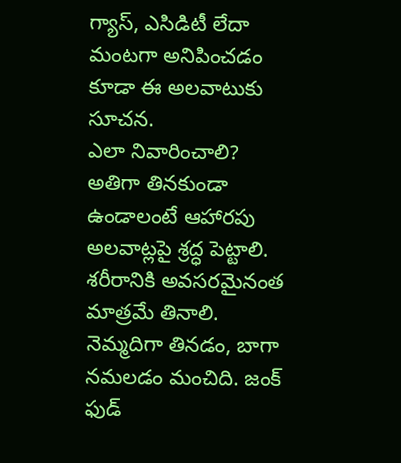గ్యాస్, ఎసిడిటీ లేదా మంటగా అనిపించడం కూడా ఈ అలవాటుకు సూచన.
ఎలా నివారించాలి?
అతిగా తినకుండా ఉండాలంటే ఆహారపు అలవాట్లపై శ్రద్ధ పెట్టాలి. శరీరానికి అవసరమైనంత మాత్రమే తినాలి. నెమ్మదిగా తినడం, బాగా నమలడం మంచిది. జంక్ ఫుడ్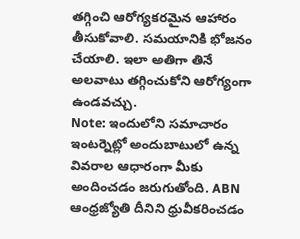తగ్గించి ఆరోగ్యకరమైన ఆహారం తీసుకోవాలి. సమయానికి భోజనం చేయాలి. ఇలా అతిగా తినే అలవాటు తగ్గించుకోని ఆరోగ్యంగా ఉండవచ్చు.
Note: ఇందులోని సమాచారం ఇంటర్నెట్లో అందుబాటులో ఉన్న వివరాల ఆధారంగా మీకు అందించడం జరుగుతోంది. ABN ఆంధ్రజ్యోతి దీనిని ధ్రువీకరించడం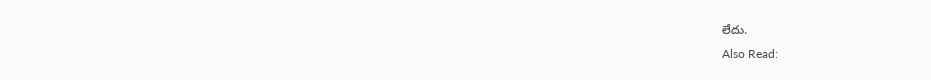లేదు.
Also Read: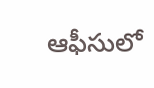ఆఫీసులో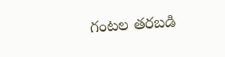గంటల తరబడి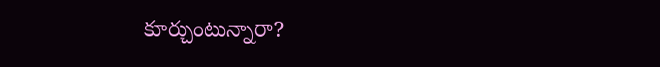కూర్చుంటున్నారా?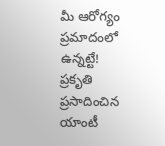మీ ఆరోగ్యం ప్రమాదంలో ఉన్నట్టే!
ప్రకృతి ప్రసాదించిన యాంటీ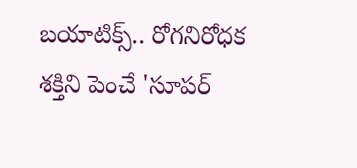బయాటిక్స్.. రోగనిరోధక శక్తిని పెంచే 'సూపర్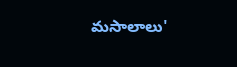మసాలాలు'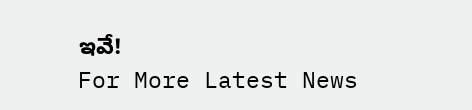ఇవే!
For More Latest News